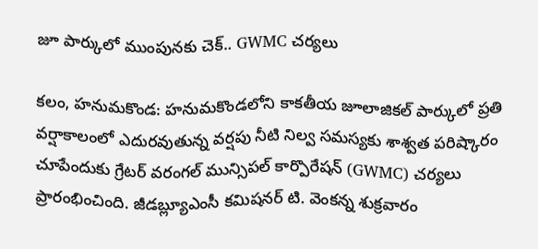జూ పార్కులో ముంపునకు చెక్.. GWMC చర్యలు

కలం, హనుమకొండ: హనుమకొండలోని కాకతీయ జూలాజికల్ పార్కులో ప్రతి వర్షాకాలంలో ఎదురవుతున్న వర్షపు నీటి నిల్వ సమస్యకు శాశ్వత పరిష్కారం చూపేందుకు గ్రేటర్ వరంగల్ మున్సిపల్ కార్పొరేషన్ (GWMC) చర్యలు ప్రారంభించింది. జీడబ్ల్యూఎంసీ కమిషనర్ టి. వెంకన్న శుక్రవారం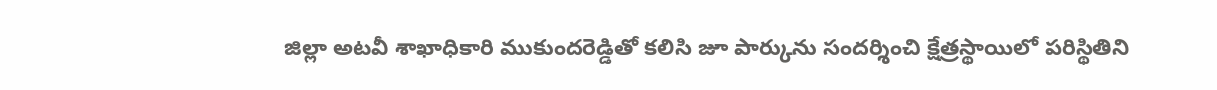జిల్లా అటవీ శాఖాధికారి ముకుందరెడ్డితో కలిసి జూ పార్కును సందర్శించి క్షేత్రస్థాయిలో పరిస్థితిని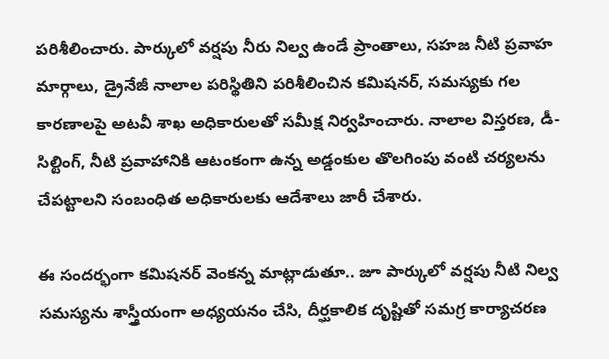పరిశీలించారు. పార్కులో వర్షపు నీరు నిల్వ ఉండే ప్రాంతాలు, సహజ నీటి ప్రవాహ మార్గాలు, డ్రైనేజీ నాలాల పరిస్థితిని పరిశీలించిన కమిషనర్, సమస్యకు గల కారణాలపై అటవీ శాఖ అధికారులతో సమీక్ష నిర్వహించారు. నాలాల విస్తరణ, డీ-సిల్టింగ్, నీటి ప్రవాహానికి ఆటంకంగా ఉన్న అడ్డంకుల తొలగింపు వంటి చర్యలను చేపట్టాలని సంబంధిత అధికారులకు ఆదేశాలు జారీ చేశారు.

ఈ సందర్భంగా కమిషనర్ వెంకన్న మాట్లాడుతూ.. జూ పార్కులో వర్షపు నీటి నిల్వ సమస్యను శాస్త్రీయంగా అధ్యయనం చేసి, దీర్ఘకాలిక దృష్టితో సమగ్ర కార్యాచరణ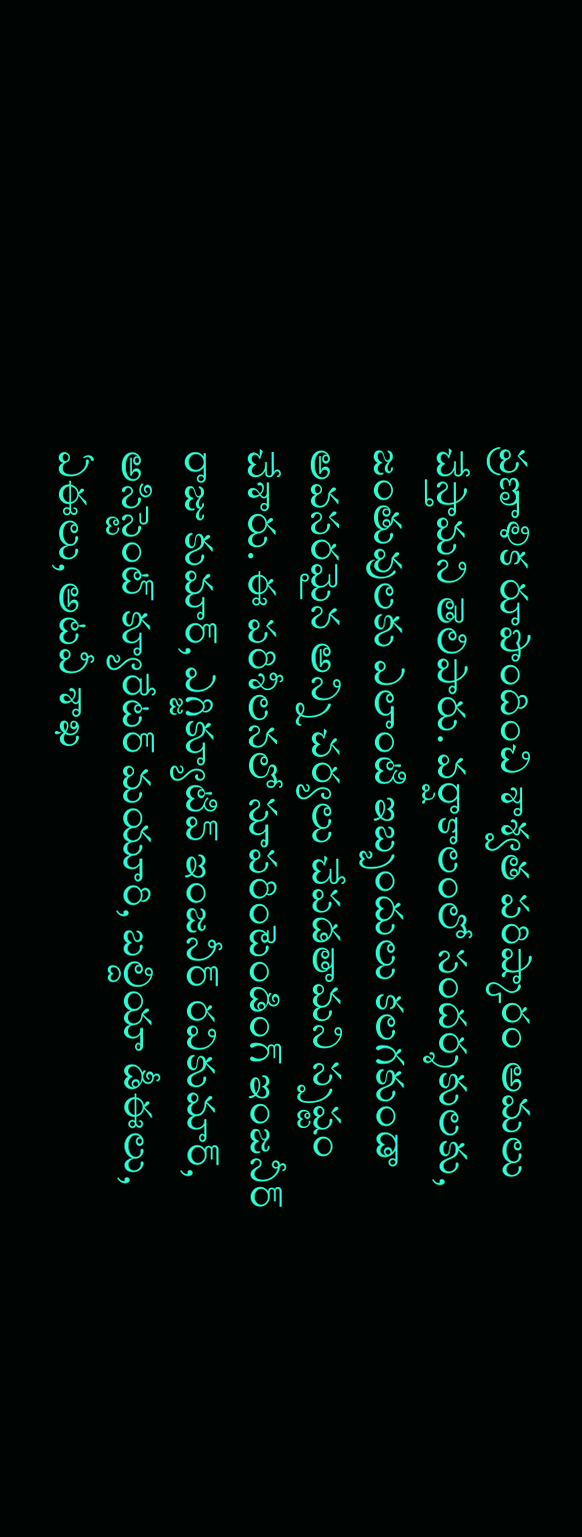ప్రణాళిక రూపొందించి శాశ్వత పరిష్కారం అమలు చేస్తామని తెలిపారు. వర్షాకాలంలో సందర్శకులకు, జంతువులకు ఎలాంటి ఇబ్బందులు కలగకుండా అవసరమైన అన్ని చర్యలు చేపడతామని స్పష్టం చేశారు. ఈ పరిశీలనలో సూపరింటెండింగ్ ఇంజనీర్ రాజు కుమార్, ఎగ్జిక్యూటివ్ ఇంజనీర్ రవికుమార్, అసిస్టెంట్ క్యూరేటర్ మయూరి, బల్దియా డీఈలు, ఏఈలు, అటవీ శాఖ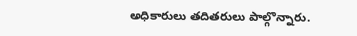అధికారులు తదితరులు పాల్గొన్నారు.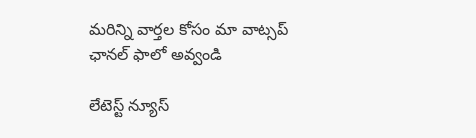మ‌రిన్ని వార్త‌ల కోసం మా వాట్స‌ప్ ఛాన‌ల్ ఫాలో అవ్వండి

లేటెస్ట్ న్యూస్‌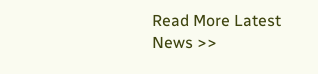Read More Latest News >>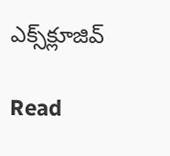ఎక్స్‌క్లూజివ్‌

Read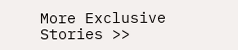More Exclusive Stories >>